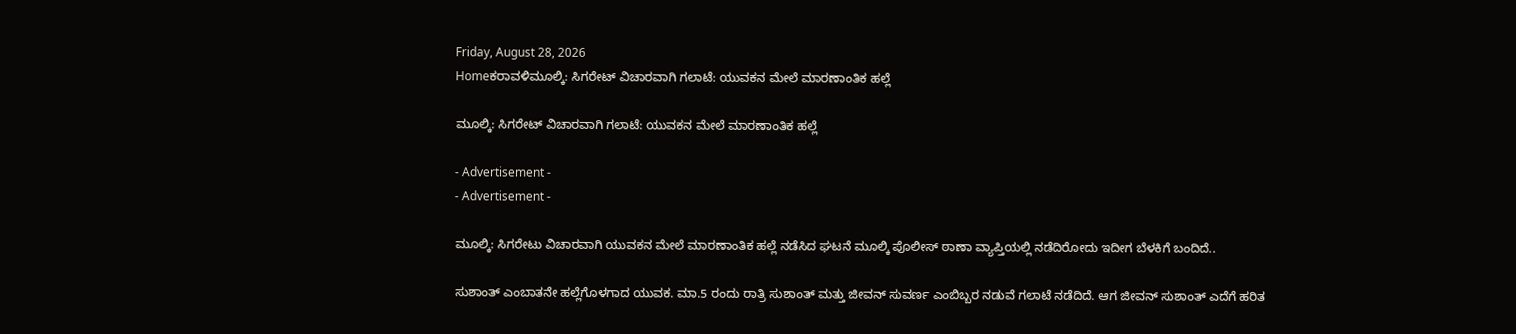Friday, August 28, 2026
Homeಕರಾವಳಿಮೂಲ್ಕಿ: ಸಿಗರೇಟ್‌ ವಿಚಾರವಾಗಿ ಗಲಾಟೆ: ಯುವಕನ ಮೇಲೆ ಮಾರಣಾಂತಿಕ ಹಲ್ಲೆ

ಮೂಲ್ಕಿ: ಸಿಗರೇಟ್‌ ವಿಚಾರವಾಗಿ ಗಲಾಟೆ: ಯುವಕನ ಮೇಲೆ ಮಾರಣಾಂತಿಕ ಹಲ್ಲೆ

- Advertisement -
- Advertisement -

ಮೂಲ್ಕಿ: ಸಿಗರೇಟು ವಿಚಾರವಾಗಿ ಯುವಕನ ಮೇಲೆ ಮಾರಣಾಂತಿಕ ಹಲ್ಲೆ ನಡೆಸಿದ ಘಟನೆ ಮೂಲ್ಕಿ ಪೊಲೀಸ್‌ ಠಾಣಾ ವ್ಯಾಪ್ತಿಯಲ್ಲಿ ನಡೆದಿರೋದು ಇದೀಗ ಬೆಳಕಿಗೆ ಬಂದಿದೆ..

ಸುಶಾಂತ್‌ ಎಂಬಾತನೇ ಹಲ್ಲೆಗೊಳಗಾದ ಯುವಕ. ಮಾ.5 ರಂದು ರಾತ್ರಿ ಸುಶಾಂತ್‌ ಮತ್ತು ಜೀವನ್‌ ಸುವರ್ಣ ಎಂಬಿಬ್ಬರ ನಡುವೆ ಗಲಾಟೆ ನಡೆದಿದೆ. ಆಗ ಜೀವನ್‌ ಸುಶಾಂತ್‌ ಎದೆಗೆ ಹರಿತ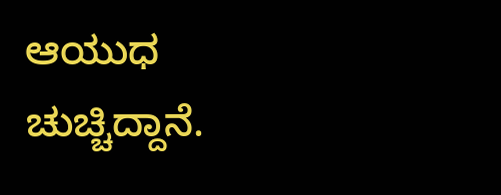ಆಯುಧ ಚುಚ್ಚಿದ್ದಾನೆ.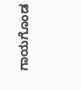ಗಾಯಗೊಂಡ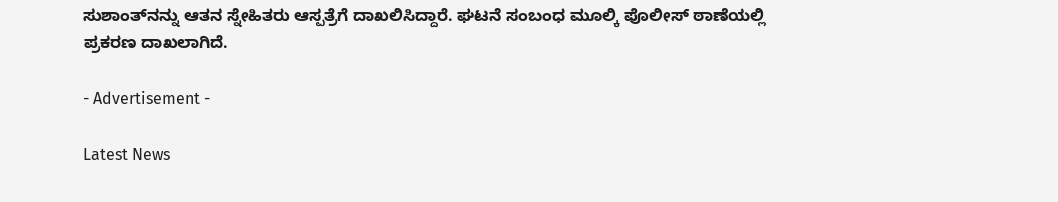ಸುಶಾಂತ್‌ನನ್ನು ಆತನ ಸ್ನೇಹಿತರು ಆಸ್ಪತ್ರೆಗೆ ದಾಖಲಿಸಿದ್ದಾರೆ. ಘಟನೆ ಸಂಬಂಧ ಮೂಲ್ಕಿ ಪೊಲೀಸ್‌ ಠಾಣೆಯಲ್ಲಿ ಪ್ರಕರಣ ದಾಖಲಾಗಿದೆ.

- Advertisement -

Latest News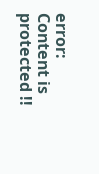error: Content is protected !!